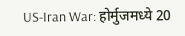US-Iran War: होर्मुजमध्ये 20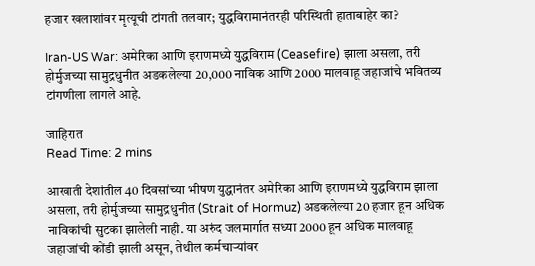हजार खलाशांवर मृत्यूची टांगती तलवार; युद्धविरामानंतरही परिस्थिती हाताबाहेर का?

Iran-US War: अमेरिका आणि इराणमध्ये युद्धविराम (Ceasefire) झाला असला, तरी होर्मुजच्या सामुद्रधुनीत अडकलेल्या 20,000 नाविक आणि 2000 मालवाहू जहाजांचे भवितव्य टांगणीला लागले आहे.

जाहिरात
Read Time: 2 mins

आखाती देशांतील 40 दिवसांच्या भीषण युद्धानंतर अमेरिका आणि इराणमध्ये युद्धविराम झाला असला, तरी होर्मुजच्या सामुद्रधुनीत (Strait of Hormuz) अडकलेल्या 20 हजार हून अधिक नाविकांची सुटका झालेली नाही. या अरुंद जलमार्गात सध्या 2000 हून अधिक मालवाहू जहाजांची कोंडी झाली असून, तेथील कर्मचाऱ्यांवर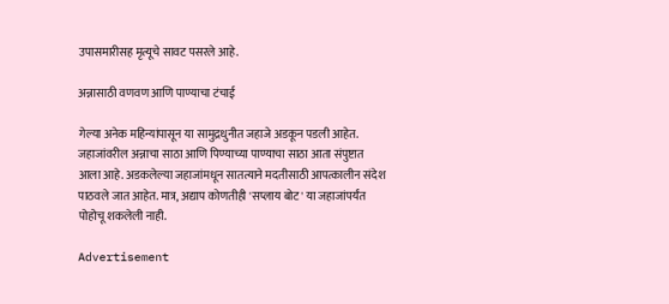उपासमारीसह मृत्यूचे सावट पसरले आहे.

अन्नासाठी वणवण आणि पाण्याचा टंचाई

गेल्या अनेक महिन्यांपासून या सामुद्रधुनीत जहाजे अडकून पडली आहेत. जहाजांवरील अन्नाचा साठा आणि पिण्याच्या पाण्याचा साठा आता संपुष्टात आला आहे. अडकलेल्या जहाजांमधून सातत्याने मदतीसाठी आपत्कालीन संदेश पाठवले जात आहेत. मात्र, अद्याप कोणतीही 'सप्लाय बोट' या जहाजांपर्यंत पोहोचू शकलेली नाही.

Advertisement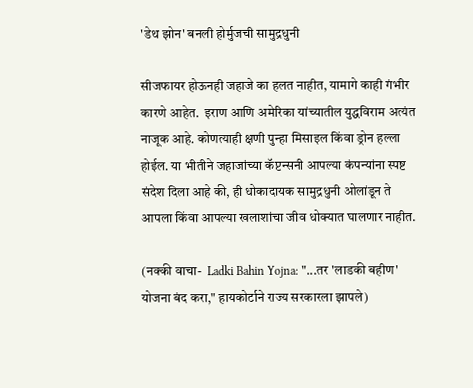'डेथ झोन' बनली होर्मुजची सामुद्रधुनी

सीजफायर होऊनही जहाजे का हलत नाहीत, यामागे काही गंभीर कारणे आहेत.  इराण आणि अमेरिका यांच्यातील युद्धविराम अत्यंत नाजूक आहे. कोणत्याही क्षणी पुन्हा मिसाइल किंवा ड्रोन हल्ला होईल. या भीतीने जहाजांच्या कॅप्टन्सनी आपल्या कंपन्यांना स्पष्ट संदेश दिला आहे की, ही धोकादायक सामुद्रधुनी ओलांडून ते आपला किंवा आपल्या खलाशांचा जीव धोक्यात घालणार नाहीत.

(नक्की वाचा-  Ladki Bahin Yojna: "...तर 'लाडकी बहीण' योजना बंद करा," हायकोर्टाने राज्य सरकारला झापले)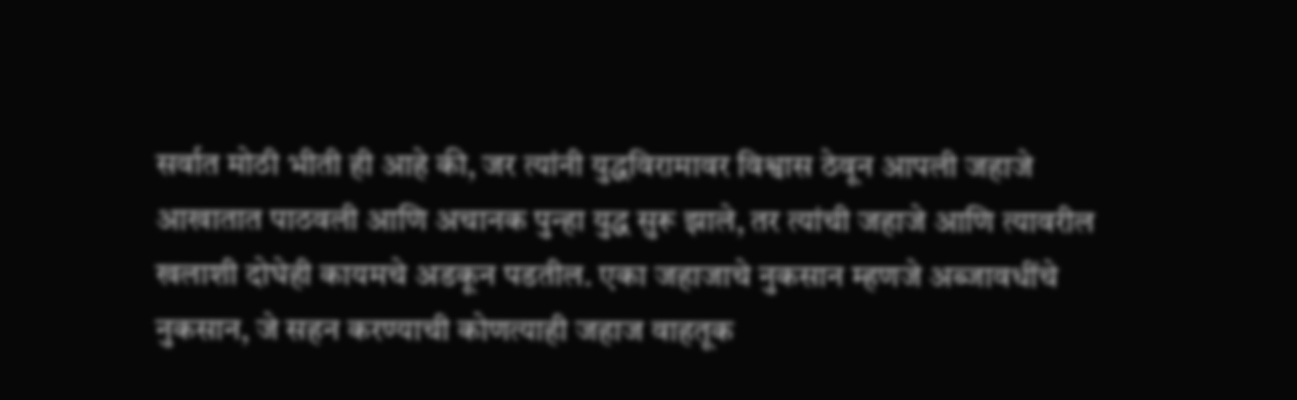सर्वात मोठी भीती ही आहे की, जर त्यांनी युद्धविरामावर विश्वास ठेवून आपली जहाजे आखातात पाठवली आणि अचानक पुन्हा युद्ध सुरू झाले, तर त्यांची जहाजे आणि त्यावरील खलाशी दोघेही कायमचे अडकून पडतील. एका जहाजाचे नुकसान म्हणजे अब्जावधींचे नुकसान, जे सहन करण्याची कोणत्याही जहाज वाहतूक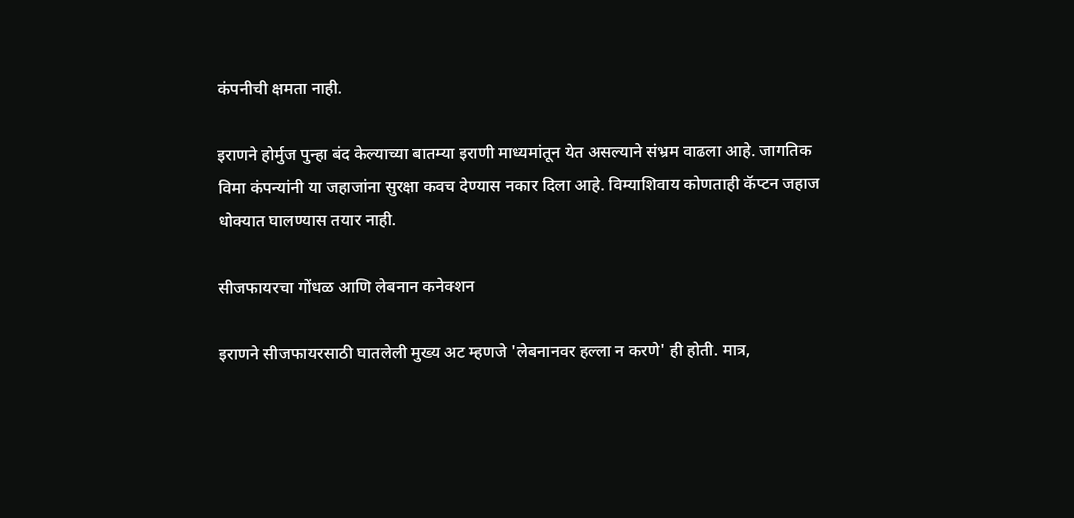कंपनीची क्षमता नाही.

इराणने होर्मुज पुन्हा बंद केल्याच्या बातम्या इराणी माध्यमांतून येत असल्याने संभ्रम वाढला आहे. जागतिक विमा कंपन्यांनी या जहाजांना सुरक्षा कवच देण्यास नकार दिला आहे. विम्याशिवाय कोणताही कॅप्टन जहाज धोक्यात घालण्यास तयार नाही.

सीजफायरचा गोंधळ आणि लेबनान कनेक्शन

इराणने सीजफायरसाठी घातलेली मुख्य अट म्हणजे 'लेबनानवर हल्ला न करणे' ही होती. मात्र,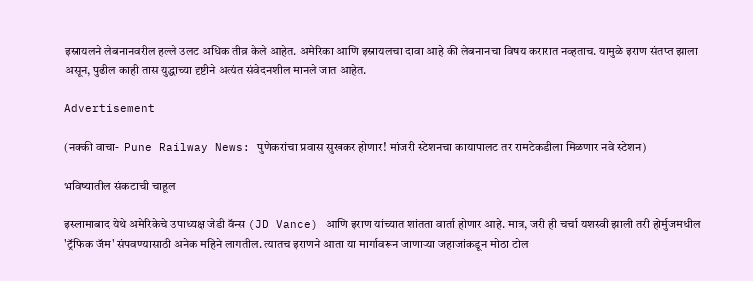इस्रायलने लेबनानवरील हल्ले उलट अधिक तीव्र केले आहेत. अमेरिका आणि इस्रायलचा दावा आहे की लेबनानचा विषय करारात नव्हताच. यामुळे इराण संतप्त झाला असून, पुढील काही तास युद्धाच्या दृष्टीने अत्यंत संवेदनशील मानले जात आहेत.

Advertisement

(नक्की वाचा-  Pune Railway News: पुणेकरांचा प्रवास सुखकर होणार! मांजरी स्टेशनचा कायापालट तर रामटेकडीला मिळणार नवे स्टेशन)

भविष्यातील संकटाची चाहूल

इस्लामाबाद येथे अमेरिकेचे उपाध्यक्ष जेडी वॅन्स (JD Vance) आणि इराण यांच्यात शांतता वार्ता होणार आहे. मात्र, जरी ही चर्चा यशस्वी झाली तरी होर्मुजमधील 'ट्रॅफिक जॅम' संपवण्यासाठी अनेक महिने लागतील. त्यातच इराणने आता या मार्गावरून जाणाऱ्या जहाजांकडून मोठा टोल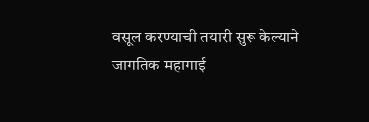वसूल करण्याची तयारी सुरू केल्याने जागतिक महागाई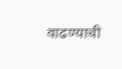वाढण्याची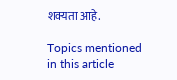शक्यता आहे.

Topics mentioned in this article